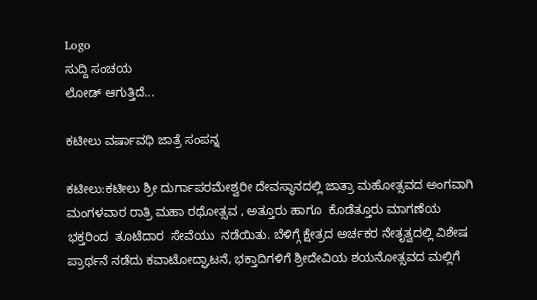Logo
ಸುದ್ದಿ ಸಂಚಯ
ಲೋಡ್ ಆಗುತ್ತಿದೆ...

ಕಟೀಲು ವರ್ಷಾವಧಿ ಜಾತ್ರೆ ಸಂಪನ್ನ

ಕಟೀಲು:ಕಟೀಲು ಶ್ರೀ ದುರ್ಗಾಪರಮೇಶ್ವರೀ ದೇವಸ್ಥಾನದಲ್ಲಿ ಜಾತ್ರಾ ಮಹೋತ್ಸವದ ಅಂಗವಾಗಿ ಮಂಗಳವಾರ ರಾತ್ರಿ ಮಹಾ ರಥೋತ್ಸವ , ಅತ್ತೂರು ಹಾಗೂ  ಕೊಡೆತ್ತೂರು ಮಾಗಣೆಯ ಭಕ್ತರಿಂದ  ತೂಟೆದಾರ  ಸೇವೆಯು  ನಡೆಯಿತು. ಬೆಳಿಗ್ಗೆ ಕ್ಷೇತ್ರದ ಅರ್ಚಕರ ನೇತೃತ್ವದಲ್ಲಿ ವಿಶೇಷ ಪ್ರಾರ್ಥನೆ ನಡೆದು ಕವಾಟೋದ್ಘಾಟನೆ, ಭಕ್ತಾದಿಗಳಿಗೆ ಶ್ರೀದೇವಿಯ ಶಯನೋತ್ಸವದ ಮಲ್ಲಿಗೆ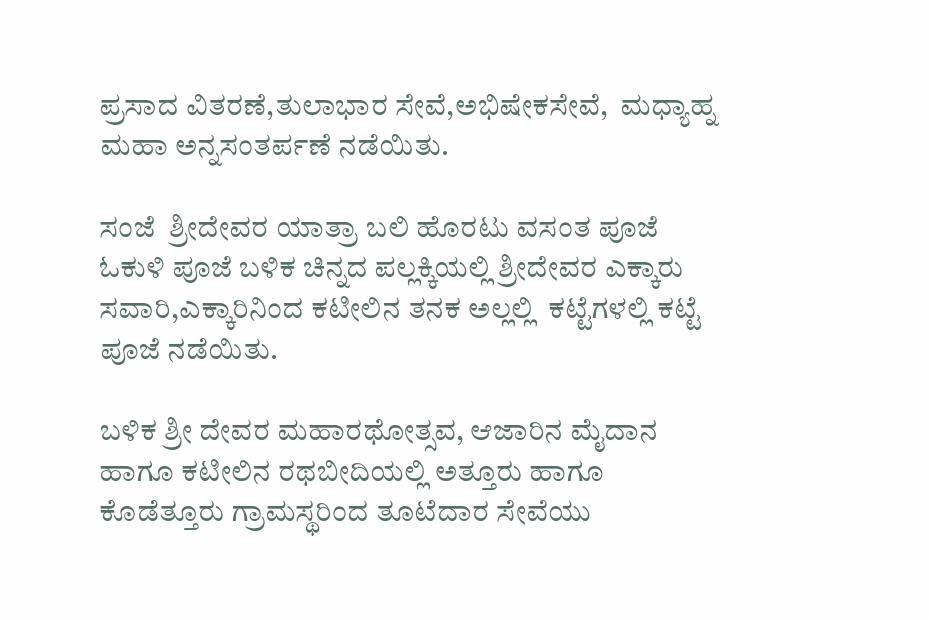ಪ್ರಸಾದ ವಿತರಣೆ,ತುಲಾಭಾರ ಸೇವೆ,ಅಭಿಷೇಕಸೇವೆ,  ಮಧ್ಯಾಹ್ನ ಮಹಾ ಅನ್ನಸಂತರ್ಪಣೆ ನಡೆಯಿತು.

ಸಂಜೆ  ಶ್ರೀದೇವರ ಯಾತ್ರಾ ಬಲಿ ಹೊರಟು ವಸಂತ ಪೂಜೆ ಓಕುಳಿ ಪೂಜೆ ಬಳಿಕ ಚಿನ್ನದ ಪಲ್ಲಕ್ಕಿಯಲ್ಲಿ ಶ್ರೀದೇವರ ಎಕ್ಕಾರು ಸವಾರಿ,ಎಕ್ಕಾರಿನಿಂದ ಕಟೀಲಿನ ತನಕ ಅಲ್ಲಲ್ಲಿ  ಕಟ್ಟೆಗಳಲ್ಲಿ ಕಟ್ಟೆ ಪೂಜೆ ನಡೆಯಿತು.

ಬಳಿಕ ಶ್ರೀ ದೇವರ ಮಹಾರಥೋತ್ಸವ, ಆಜಾರಿನ ಮೈದಾನ ಹಾಗೂ ಕಟೀಲಿನ ರಥಬೀದಿಯಲ್ಲಿ ಅತ್ತೂರು ಹಾಗೂ  ಕೊಡೆತ್ತೂರು ಗ್ರಾಮಸ್ಥರಿಂದ ತೂಟೆದಾರ ಸೇವೆಯು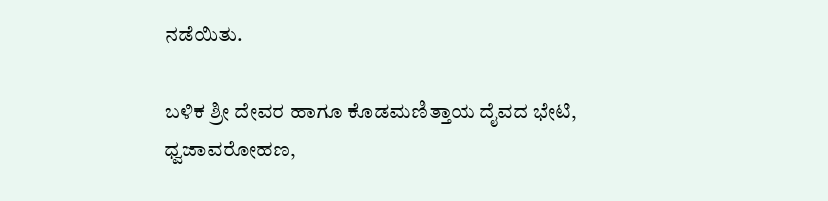ನಡೆಯಿತು.

ಬಳಿಕ ಶ್ರೀ ದೇವರ ಹಾಗೂ ಕೊಡಮಣಿತ್ತಾಯ ದೈವದ ಭೇಟಿ, ಧ್ವಜಾವರೋಹಣ,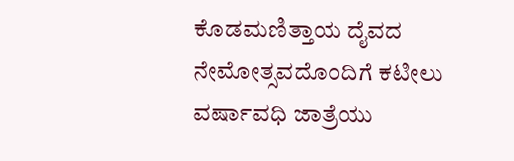ಕೊಡಮಣಿತ್ತಾಯ ದೈವದ ನೇಮೋತ್ಸವದೊಂದಿಗೆ ಕಟೀಲು ವರ್ಷಾವಧಿ ಜಾತ್ರೆಯು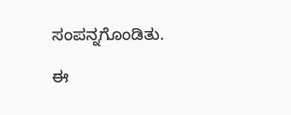ಸಂಪನ್ನಗೊಂಡಿತು.

ಈ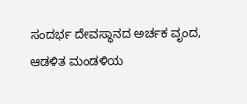ಸಂದರ್ಭ ದೇವಸ್ಥಾನದ ಅರ್ಚಕ ವೃಂದ, ಆಡಳಿತ ಮಂಡಳಿಯ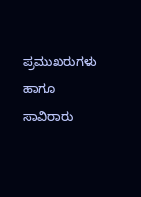ಪ್ರಮುಖರುಗಳು ಹಾಗೂ ಸಾವಿರಾರು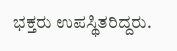ಭಕ್ತರು ಉಪಸ್ಥಿತರಿದ್ದರು.